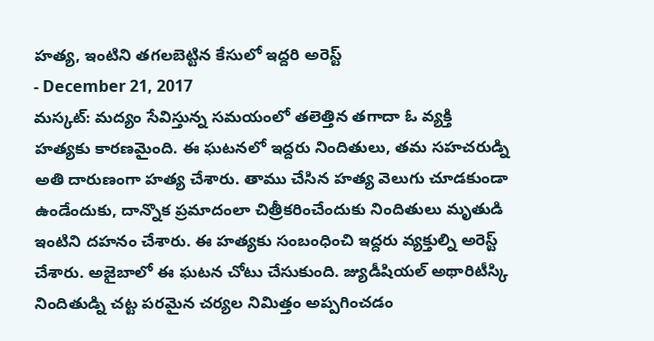హత్య, ఇంటిని తగలబెట్టిన కేసులో ఇద్దరి అరెస్ట్
- December 21, 2017
మస్కట్: మద్యం సేవిస్తున్న సమయంలో తలెత్తిన తగాదా ఓ వ్యక్తి హత్యకు కారణమైంది. ఈ ఘటనలో ఇద్దరు నిందితులు, తమ సహచరుడ్ని అతి దారుణంగా హత్య చేశారు. తాము చేసిన హత్య వెలుగు చూడకుండా ఉండేందుకు, దాన్నొక ప్రమాదంలా చిత్రీకరించేందుకు నిందితులు మృతుడి ఇంటిని దహనం చేశారు. ఈ హత్యకు సంబంధించి ఇద్దరు వ్యక్తుల్ని అరెస్ట్ చేశారు. అజైబాలో ఈ ఘటన చోటు చేసుకుంది. జ్యుడీషియల్ అథారిటీస్కి నిందితుడ్ని చట్ట పరమైన చర్యల నిమిత్తం అప్పగించడం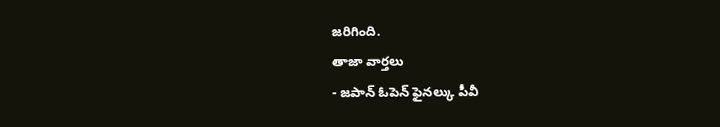జరిగింది.
తాజా వార్తలు
- జపాన్ ఓపెన్ ఫైనల్కు పీవీ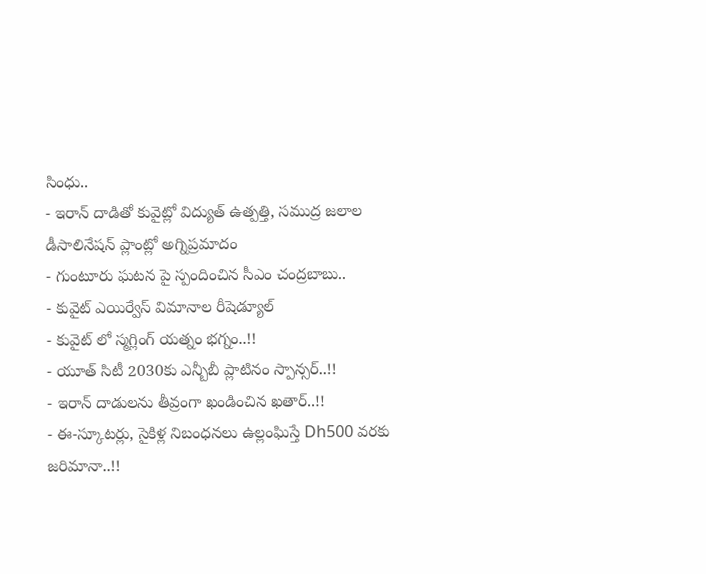సింధు..
- ఇరాన్ దాడితో కువైట్లో విద్యుత్ ఉత్పత్తి, సముద్ర జలాల డీసాలినేషన్ ప్లాంట్లో అగ్నిప్రమాదం
- గుంటూరు ఘటన పై స్పందించిన సీఎం చంద్రబాబు..
- కువైట్ ఎయిర్వేస్ విమానాల రీషెడ్యూల్
- కువైట్ లో స్మగ్లింగ్ యత్నం భగ్నం..!!
- యూత్ సిటీ 2030కు ఎన్బీబీ ప్లాటినం స్పాన్సర్..!!
- ఇరాన్ దాడులను తీవ్రంగా ఖండించిన ఖతార్..!!
- ఈ-స్కూటర్లు, సైకిళ్ల నిబంధనలు ఉల్లంఘిస్తే Dh500 వరకు జరిమానా..!!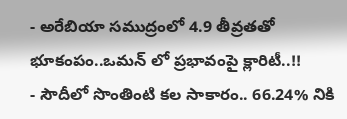- అరేబియా సముద్రంలో 4.9 తీవ్రతతో భూకంపం..ఒమన్ లో ప్రభావంపై క్లారిటీ..!!
- సౌదీలో సొంతింటి కల సాకారం.. 66.24% నికి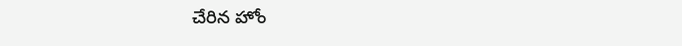చేరిన హోం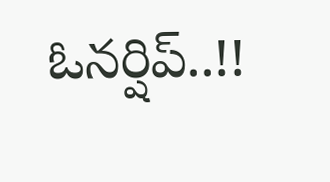ఓనర్షిప్..!!